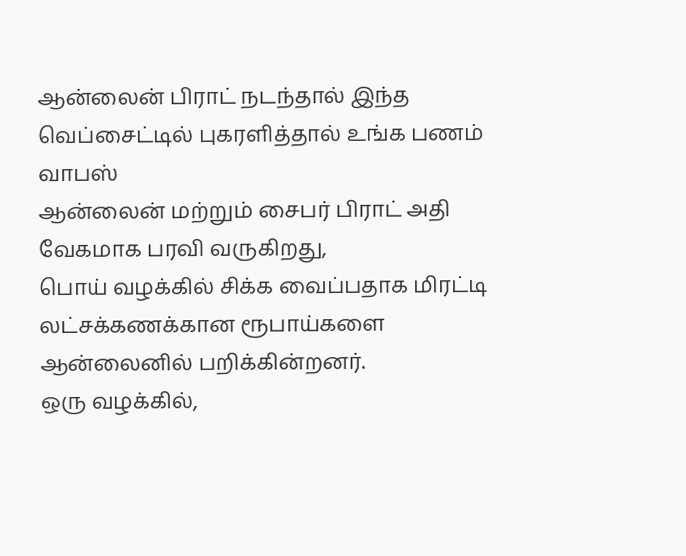ஆன்லைன் பிராட் நடந்தால் இந்த வெப்சைட்டில் புகரளித்தால் உங்க பணம் வாபஸ்
ஆன்லைன் மற்றும் சைபர் பிராட் அதி வேகமாக பரவி வருகிறது,
பொய் வழக்கில் சிக்க வைப்பதாக மிரட்டி லட்சக்கணக்கான ரூபாய்களை ஆன்லைனில் பறிக்கின்றனர்.
ஒரு வழக்கில்,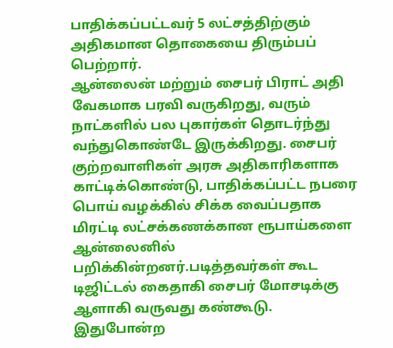பாதிக்கப்பட்டவர் 5 லட்சத்திற்கும் அதிகமான தொகையை திரும்பப் பெற்றார்.
ஆன்லைன் மற்றும் சைபர் பிராட் அதி வேகமாக பரவி வருகிறது, வரும் நாட்களில் பல புகார்கள் தொடர்ந்து வந்துகொண்டே இருக்கிறது. சைபர் குற்றவாளிகள் அரசு அதிகாரிகளாக காட்டிக்கொண்டு, பாதிக்கப்பட்ட நபரை பொய் வழக்கில் சிக்க வைப்பதாக மிரட்டி லட்சக்கணக்கான ரூபாய்களை ஆன்லைனில் பறிக்கின்றனர்.படித்தவர்கள் கூட டிஜிட்டல் கைதாகி சைபர் மோசடிக்கு ஆளாகி வருவது கண்கூடு. இதுபோன்ற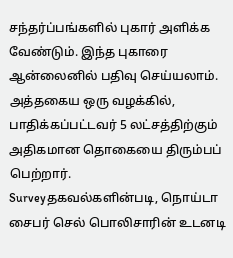சந்தர்ப்பங்களில் புகார் அளிக்க வேண்டும். இந்த புகாரை ஆன்லைனில் பதிவு செய்யலாம். அத்தகைய ஒரு வழக்கில், பாதிக்கப்பட்டவர் 5 லட்சத்திற்கும் அதிகமான தொகையை திரும்பப் பெற்றார்.
Surveyதகவல்களின்படி, நொய்டா சைபர் செல் பொலிசாரின் உடனடி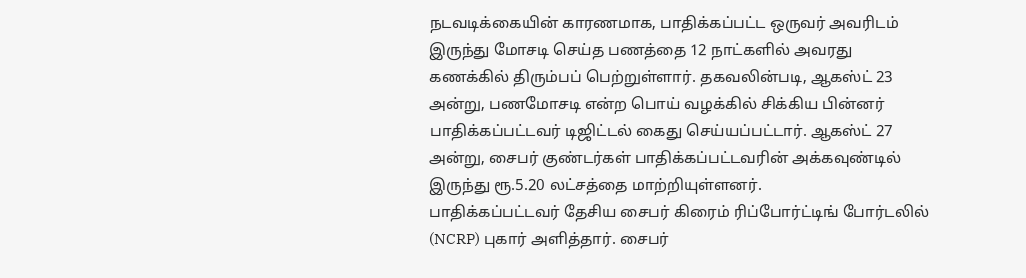நடவடிக்கையின் காரணமாக, பாதிக்கப்பட்ட ஒருவர் அவரிடம் இருந்து மோசடி செய்த பணத்தை 12 நாட்களில் அவரது கணக்கில் திரும்பப் பெற்றுள்ளார். தகவலின்படி, ஆகஸ்ட் 23 அன்று, பணமோசடி என்ற பொய் வழக்கில் சிக்கிய பின்னர் பாதிக்கப்பட்டவர் டிஜிட்டல் கைது செய்யப்பட்டார். ஆகஸ்ட் 27 அன்று, சைபர் குண்டர்கள் பாதிக்கப்பட்டவரின் அக்கவுண்டில் இருந்து ரூ.5.20 லட்சத்தை மாற்றியுள்ளனர்.
பாதிக்கப்பட்டவர் தேசிய சைபர் கிரைம் ரிப்போர்ட்டிங் போர்டலில் (NCRP) புகார் அளித்தார். சைபர்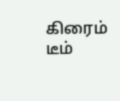கிரைம் டீம்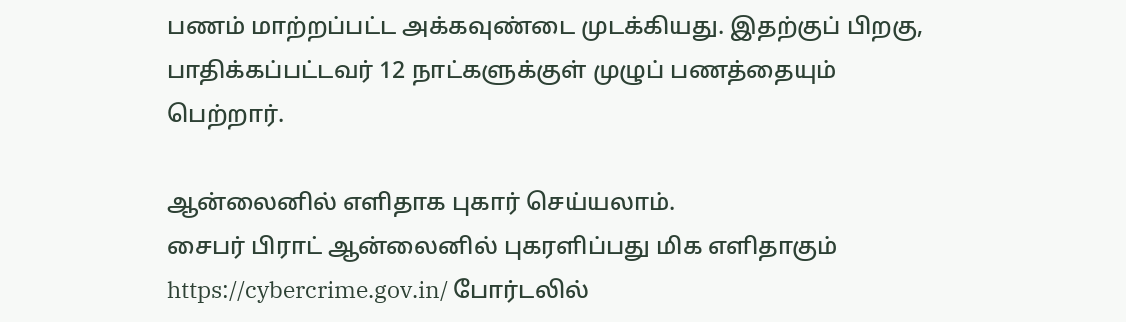பணம் மாற்றப்பட்ட அக்கவுண்டை முடக்கியது. இதற்குப் பிறகு, பாதிக்கப்பட்டவர் 12 நாட்களுக்குள் முழுப் பணத்தையும் பெற்றார்.

ஆன்லைனில் எளிதாக புகார் செய்யலாம்.
சைபர் பிராட் ஆன்லைனில் புகரளிப்பது மிக எளிதாகும் https://cybercrime.gov.in/ போர்டலில்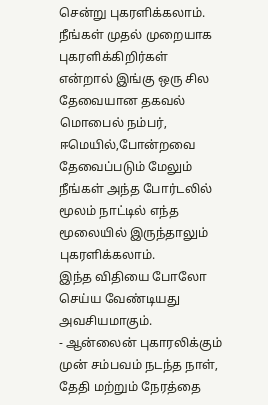சென்று புகரளிக்கலாம். நீங்கள் முதல் முறையாக புகரளிக்கிறிர்கள் என்றால் இங்கு ஒரு சில தேவையான தகவல் மொபைல் நம்பர், ஈமெயில்,போன்றவை தேவைப்படும் மேலும் நீங்கள் அந்த போர்டலில் மூலம் நாட்டில் எந்த மூலையில் இருந்தாலும் புகரளிக்கலாம்.
இந்த விதியை போலோ செய்ய வேண்டியது அவசியமாகும்.
- ஆன்லைன் புகாரலிக்கும் முன் சம்பவம் நடந்த நாள், தேதி மற்றும் நேரத்தை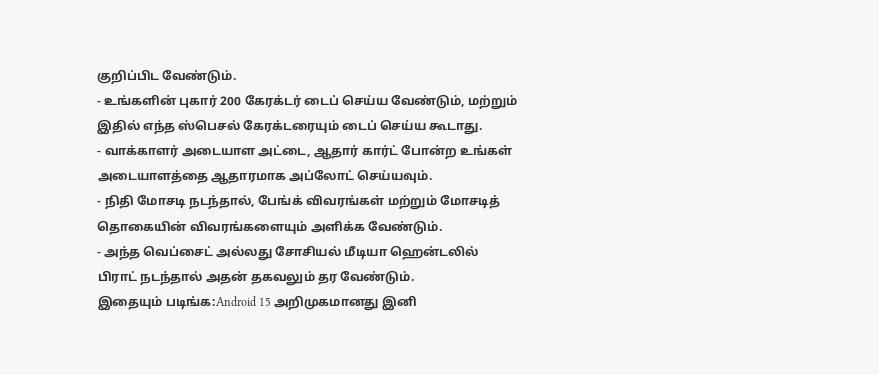குறிப்பிட வேண்டும்.
- உங்களின் புகார் 200 கேரக்டர் டைப் செய்ய வேண்டும், மற்றும் இதில் எந்த ஸ்பெசல் கேரக்டரையும் டைப் செய்ய கூடாது.
- வாக்காளர் அடையாள அட்டை, ஆதார் கார்ட் போன்ற உங்கள் அடையாளத்தை ஆதாரமாக அப்லோட் செய்யவும்.
- நிதி மோசடி நடந்தால், பேங்க் விவரங்கள் மற்றும் மோசடித் தொகையின் விவரங்களையும் அளிக்க வேண்டும்.
- அந்த வெப்சைட் அல்லது சோசியல் மீடியா ஹென்டலில் பிராட் நடந்தால் அதன் தகவலும் தர வேண்டும்.
இதையும் படிங்க:Android 15 அறிமுகமானது இனி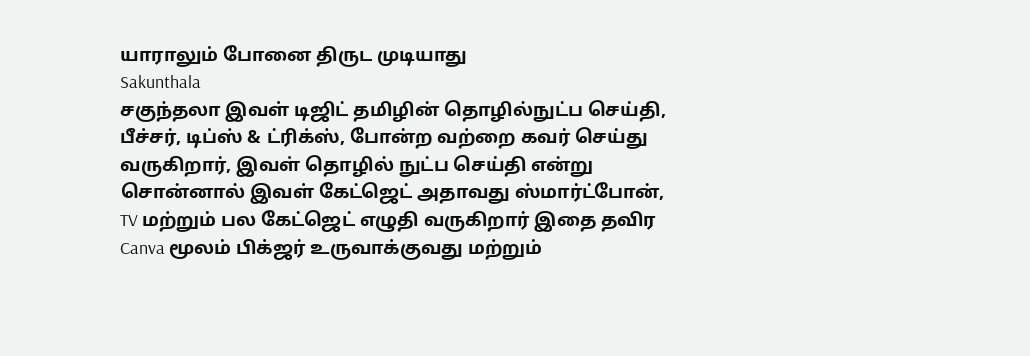யாராலும் போனை திருட முடியாது
Sakunthala
சகுந்தலா இவள் டிஜிட் தமிழின் தொழில்நுட்ப செய்தி, பீச்சர், டிப்ஸ் & ட்ரிக்ஸ், போன்ற வற்றை கவர் செய்து வருகிறார், இவள் தொழில் நுட்ப செய்தி என்று சொன்னால் இவள் கேட்ஜெட் அதாவது ஸ்மார்ட்போன், TV மற்றும் பல கேட்ஜெட் எழுதி வருகிறார் இதை தவிர Canva மூலம் பிக்ஜர் உருவாக்குவது மற்றும்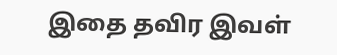இதை தவிர இவள்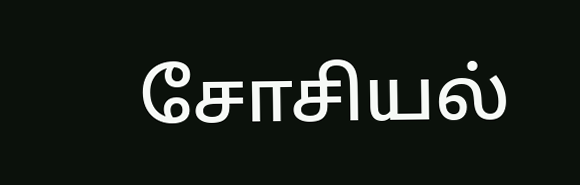சோசியல்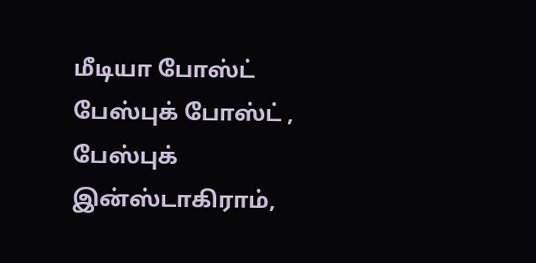மீடியா போஸ்ட் பேஸ்புக் போஸ்ட் , பேஸ்புக் இன்ஸ்டாகிராம்,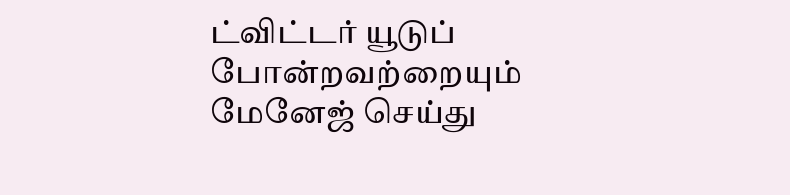ட்விட்டர் யூடுப் போன்றவற்றையும் மேனேஜ் செய்து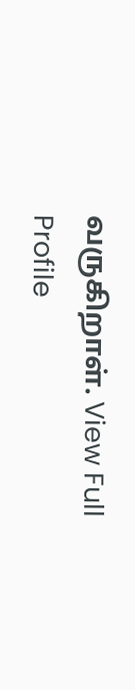வருகிறாள். View Full Profile